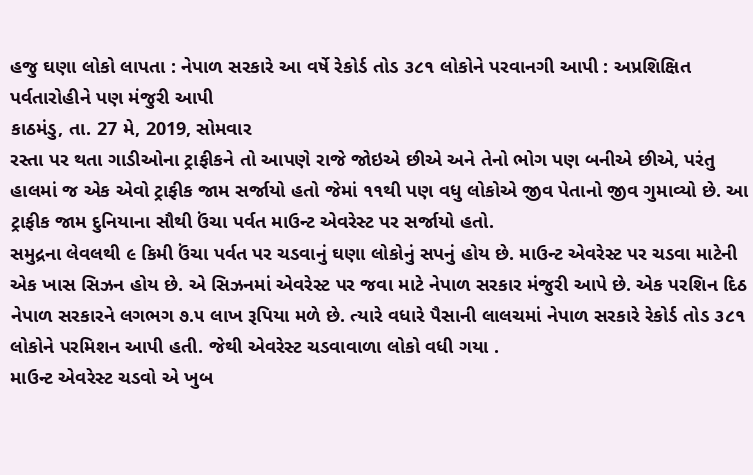હજુ ઘણા લોકો લાપતા : નેપાળ સરકારે આ વર્ષે રેકોર્ડ તોડ ૩૮૧ લોકોને પરવાનગી આપી : અપ્રશિક્ષિત પર્વતારોહીને પણ મંજુરી આપી
કાઠમંડુ, તા. 27 મે, 2019, સોમવાર
રસ્તા પર થતા ગાડીઓના ટ્રાફીકને તો આપણે રાજે જોઇએ છીએ અને તેનો ભોગ પણ બનીએ છીએ, પરંતુ હાલમાં જ એક એવો ટ્રાફીક જામ સર્જાયો હતો જેમાં ૧૧થી પણ વધુ લોકોએ જીવ પેતાનો જીવ ગુમાવ્યો છે. આ ટ્રાફીક જામ દુનિયાના સૌથી ઉંચા પર્વત માઉન્ટ એવરેસ્ટ પર સર્જાયો હતો.
સમુદ્રના લેવલથી ૯ કિમી ઉંચા પર્વત પર ચડવાનું ઘણા લોકોનું સપનું હોય છે. માઉન્ટ એવરેસ્ટ પર ચડવા માટેની એક ખાસ સિઝન હોય છે. એ સિઝનમાં એવરેસ્ટ પર જવા માટે નેપાળ સરકાર મંજુરી આપે છે. એક પરશિન દિઠ નેપાળ સરકારને લગભગ ૭.૫ લાખ રૂપિયા મળે છે. ત્યારે વધારે પૈસાની લાલચમાં નેપાળ સરકારે રેકોર્ડ તોડ ૩૮૧ લોકોને પરમિશન આપી હતી. જેથી એવરેસ્ટ ચડવાવાળા લોકો વધી ગયા .
માઉન્ટ એવરેસ્ટ ચડવો એ ખુબ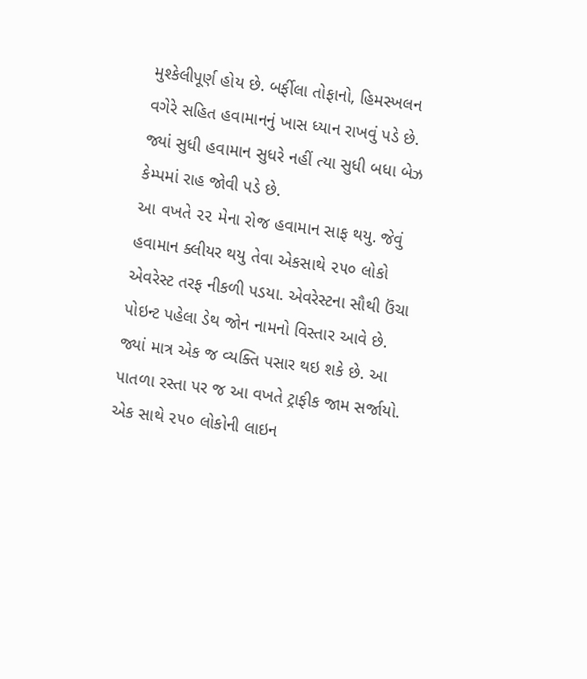મુશ્કેલીપૂર્ણ હોય છે. બર્ફીલા તોફાનો, હિમસ્ખલન વગેરે સહિત હવામાનનું ખાસ ધ્યાન રાખવું પડે છે. જ્યાં સુધી હવામાન સુધરે નહીં ત્યા સુધી બધા બેઝ કેમ્પમાં રાહ જોવી પડે છે.
આ વખતે ૨૨ મેના રોજ હવામાન સાફ થયુ. જેવું હવામાન ક્લીયર થયુ તેવા એકસાથે ૨૫૦ લોકો એવરેસ્ટ તરફ નીકળી પડયા. એવરેસ્ટના સૌથી ઉંચા પોઇન્ટ પહેલા ડેથ જોન નામનો વિસ્તાર આવે છે. જ્યાં માત્ર એક જ વ્યક્તિ પસાર થઇ શકે છે. આ પાતળા રસ્તા પર જ આ વખતે ટ્રાફીક જામ સર્જાયો.
એક સાથે ૨૫૦ લોકોની લાઇન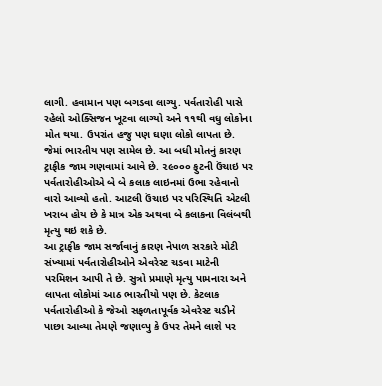લાગી. હવામાન પણ બગડવા લાગ્યુ. પર્વતારોહી પાસે રહેલો ઓક્સિજન ખૂટવા લાગ્યો અને ૧૧થી વધુ લોકોના મોત થયા. ઉપરાંત હજુ પણ ઘણા લોકો લાપતા છે. જેમાં ભારતીય પણ સામેલ છે. આ બધી મોતનું કારણ ટ્રાફીક જામ ગણવામાં આવે છે. ૨૯૦૦૦ ફુટની ઉંચાઇ પર પર્વતારોહીઓએ બે બે કલાક લાઇનમાં ઉભા રહેવાનો વારો આવ્યો હતો. આટલી ઉંચાઇ પર પરિસ્થિતિ એટલી ખરાબ હોય છે કે માત્ર એક અથવા બે કલાકના વિલંબથી મૃત્યુ થઇ શકે છે.
આ ટ્રાફીક જામ સર્જાવાનું કારણ નેપાળ સરકારે મોટી સંખ્યામાં પર્વતારોહીઓને એવરેસ્ટ ચડવા માટેની પરમિશન આપી તે છે. સુત્રો પ્રમાણે મૃત્યુ પામનારા અને લાપતા લોકોમાં આઠ ભારતીયો પણ છે. કેટલાક પર્વતારોહીઓ કે જેઓ સફળતાપૂર્વક એવરેસ્ટ ચડીને પાછા આવ્યા તેમણે જણાવ્પુ કે ઉપર તેમને લાશે પર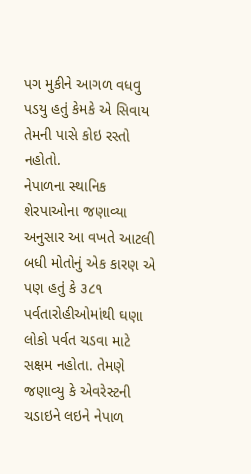પગ મુકીને આગળ વધવુ પડયુ હતું કેમકે એ સિવાય તેમની પાસે કોઇ રસ્તો નહોતો.
નેપાળના સ્થાનિક શેરપાઓના જણાવ્યા અનુસાર આ વખતે આટલી બધી મોતોનું એક કારણ એ પણ હતું કે ૩૮૧ પર્વતારોહીઓમાંથી ઘણા લોકો પર્વત ચડવા માટે સક્ષમ નહોતા. તેમણે જણાવ્યુ કે એવરેસ્ટની ચડાઇને લઇને નેપાળ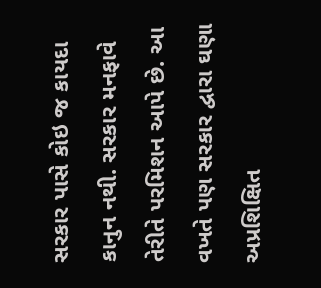સરકાર પાસે કોઇ જ કાયદા કાનુન નથી. સરકાર મનફાવે તેરીતે પરમિશન આપે છે. આ વખતે પણ સરકાર દ્વારા ઘણા અપ્રશિક્ષિત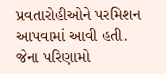પ્રવતારોહીઓને પરમિશન આપવામાં આવી હતી. જેના પરિણામો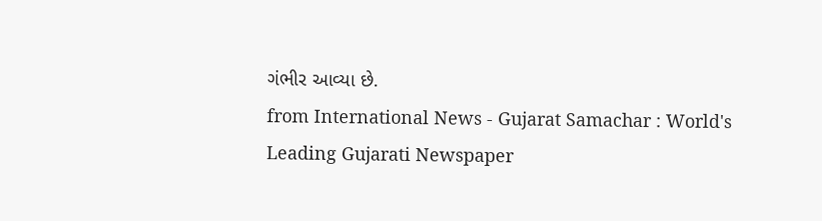ગંભીર આવ્યા છે.
from International News - Gujarat Samachar : World's Leading Gujarati Newspaper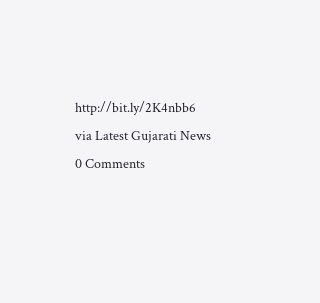http://bit.ly/2K4nbb6
via Latest Gujarati News
0 Comments